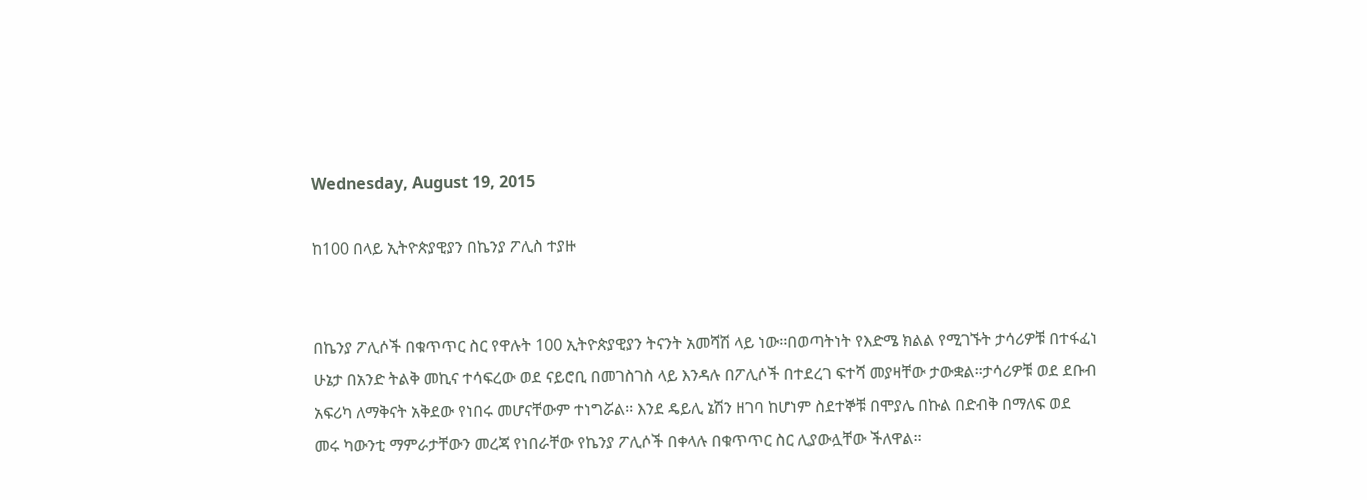Wednesday, August 19, 2015

ከ100 በላይ ኢትዮጵያዊያን በኬንያ ፖሊስ ተያዙ


በኬንያ ፖሊሶች በቁጥጥር ስር የዋሉት 100 ኢትዮጵያዊያን ትናንት አመሻሽ ላይ ነው፡፡በወጣትነት የእድሜ ክልል የሚገኙት ታሳሪዎቹ በተፋፈነ ሁኔታ በአንድ ትልቅ መኪና ተሳፍረው ወደ ናይሮቢ በመገስገስ ላይ እንዳሉ በፖሊሶች በተደረገ ፍተሻ መያዛቸው ታውቋል፡፡ታሳሪዎቹ ወደ ደቡብ አፍሪካ ለማቅናት አቅደው የነበሩ መሆናቸውም ተነግሯል፡፡ እንደ ዴይሊ ኔሽን ዘገባ ከሆነም ስደተኞቹ በሞያሌ በኩል በድብቅ በማለፍ ወደ መሩ ካውንቲ ማምራታቸውን መረጃ የነበራቸው የኬንያ ፖሊሶች በቀላሉ በቁጥጥር ስር ሊያውሏቸው ችለዋል፡፡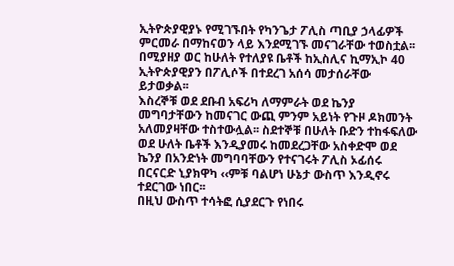ኢትዮጵያዊያኑ የሚገኙበት የካንጌታ ፖሊስ ጣቢያ ኃላፊዎች ምርመራ በማከናወን ላይ እንደሚገኙ መናገራቸው ተወስቷል፡፡
በሚያዘያ ወር ከሁለት የተለያዩ ቤቶች ከኢስሊና ኪማኢኮ 40 ኢትዮጵያዊያን በፖሊሶች በተደረገ አሰሳ መታሰራቸው ይታወቃል፡፡
እስረኞቹ ወደ ደቡብ አፍሪካ ለማምራት ወደ ኬንያ መግባታቸውን ከመናገር ውጪ ምንም አይነት የጉዞ ዶክመንት አለመያዛቸው ተስተውሏል፡፡ ስደተኞቹ በሁለት ቡድን ተከፋፍለው ወደ ሁለት ቤቶች እንዲያመሩ ከመደረጋቸው አስቀድሞ ወደ ኬንያ በአንድነት መግባባቸውን የተናገሩት ፖሊስ ኦፊሰሩ በርናርድ ኒያክዋካ ‹‹ምቹ ባልሆነ ሁኔታ ውስጥ እንዲኖሩ ተደርገው ነበር፡፡
በዚህ ውስጥ ተሳትፎ ሲያደርጉ የነበሩ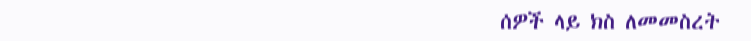ሰዎች ላይ ክስ ለመመስረት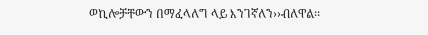ወኪሎቻቸውን በማፈላለግ ላይ እንገኛለን››ብለዋል፡፡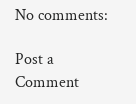No comments:

Post a Comment